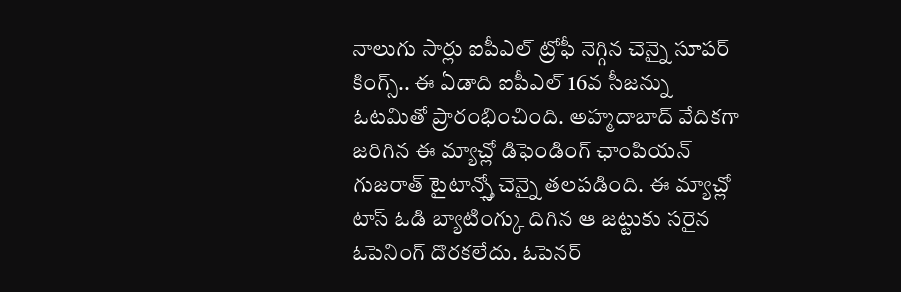నాలుగు సార్లు ఐపీఎల్ ట్రోఫీ నెగ్గిన చెన్నై సూపర్ కింగ్స్.. ఈ ఏడాది ఐపీఎల్ 16వ సీజన్ను ఓటమితో ప్రారంభించింది. అహ్మదాబాద్ వేదికగా జరిగిన ఈ మ్యాచ్లో డిఫెండింగ్ ఛాంపియన్ గుజరాత్ టైటాన్స్తో చెన్నై తలపడింది. ఈ మ్యాచ్లో టాస్ ఓడి బ్యాటింగ్కు దిగిన ఆ జట్టుకు సరైన ఓపెనింగ్ దొరకలేదు. ఓపెనర్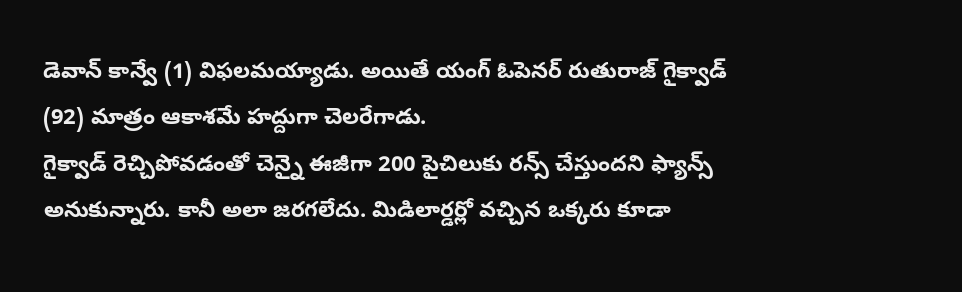డెవాన్ కాన్వే (1) విఫలమయ్యాడు. అయితే యంగ్ ఓపెనర్ రుతురాజ్ గైక్వాడ్ (92) మాత్రం ఆకాశమే హద్దుగా చెలరేగాడు.
గైక్వాడ్ రెచ్చిపోవడంతో చెన్నై ఈజీగా 200 పైచిలుకు రన్స్ చేస్తుందని ఫ్యాన్స్ అనుకున్నారు. కానీ అలా జరగలేదు. మిడిలార్డర్లో వచ్చిన ఒక్కరు కూడా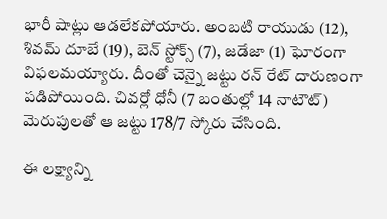భారీ షాట్లు ఆడలేకపోయారు. అంబటి రాయుడు (12), శివమ్ దూబే (19), బెన్ స్టోక్స్ (7), జడేజా (1) ఘోరంగా విఫలమయ్యారు. దీంతో చెన్నై జట్టు రన్ రేట్ దారుణంగా పడిపోయింది. చివర్లో ధోనీ (7 బంతుల్లో 14 నాటౌట్) మెరుపులతో ఆ జట్టు 178/7 స్కోరు చేసింది.

ఈ లక్ష్యాన్ని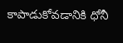కాపాడుకోవడానికి ధోనీ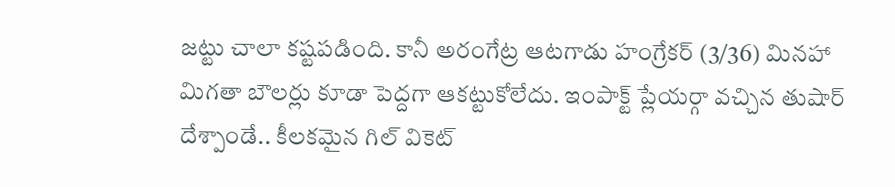జట్టు చాలా కష్టపడింది. కానీ అరంగేట్ర ఆటగాడు హంగ్రేకర్ (3/36) మినహా మిగతా బౌలర్లు కూడా పెద్దగా ఆకట్టుకోలేదు. ఇంపాక్ట్ ప్లేయర్గా వచ్చిన తుషార్ దేశ్పాండే.. కీలకమైన గిల్ వికెట్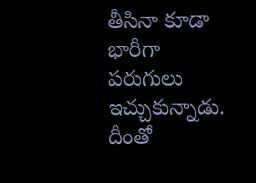తీసినా కూడా భారీగా పరుగులు ఇచ్చుకున్నాడు. దీంతో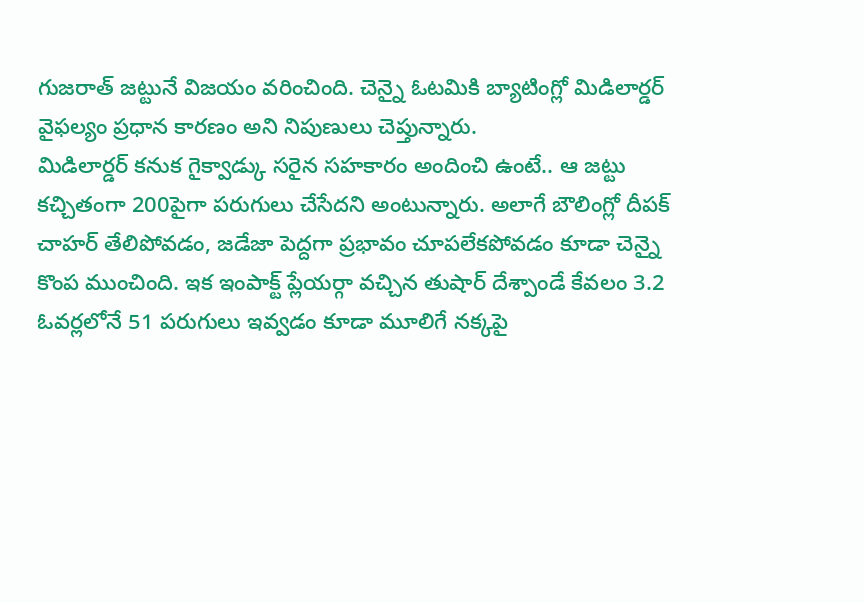గుజరాత్ జట్టునే విజయం వరించింది. చెన్నై ఓటమికి బ్యాటింగ్లో మిడిలార్డర్ వైఫల్యం ప్రధాన కారణం అని నిపుణులు చెప్తున్నారు.
మిడిలార్డర్ కనుక గైక్వాడ్కు సరైన సహకారం అందించి ఉంటే.. ఆ జట్టు కచ్చితంగా 200పైగా పరుగులు చేసేదని అంటున్నారు. అలాగే బౌలింగ్లో దీపక్ చాహర్ తేలిపోవడం, జడేజా పెద్దగా ప్రభావం చూపలేకపోవడం కూడా చెన్నై కొంప ముంచింది. ఇక ఇంపాక్ట్ ప్లేయర్గా వచ్చిన తుషార్ దేశ్పాండే కేవలం 3.2 ఓవర్లలోనే 51 పరుగులు ఇవ్వడం కూడా మూలిగే నక్కపై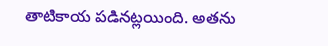తాటికాయ పడినట్లయింది. అతను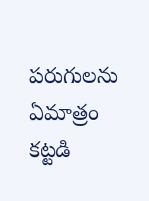పరుగులను ఏమాత్రం కట్టడి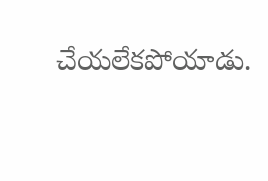చేయలేకపోయాడు.